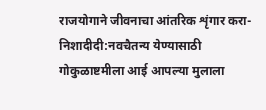राजयोगाने जीवनाचा आंतरिक शृंगार करा- निशादीदी:नवचैतन्य येण्यासाठी गोकुळाष्टमीला आई आपल्या मुलाला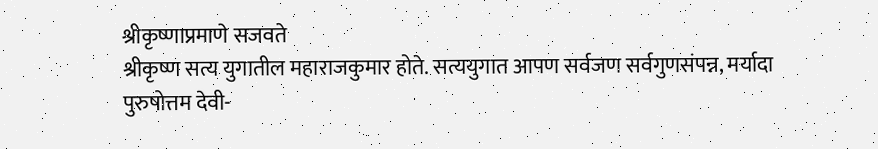श्रीकृष्णाप्रमाणे सजवते
श्रीकृष्ण सत्य युगातील महाराजकुमार होते. सत्ययुगात आपण सर्वजण सर्वगुणसंपन्न, मर्यादा पुरुषोत्तम देवी-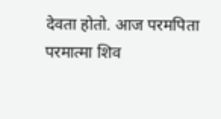देवता होतो. आज परमपिता परमात्मा शिव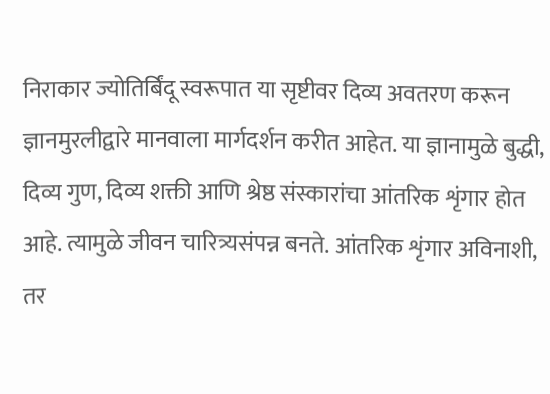निराकार ज्योतिर्बिंदू स्वरूपात या सृष्टीवर दिव्य अवतरण करून ज्ञानमुरलीद्वारे मानवाला मार्गदर्शन करीत आहेत. या ज्ञानामुळे बुद्धी, दिव्य गुण, दिव्य शक्ती आणि श्रेष्ठ संस्कारांचा आंतरिक शृंगार होत आहे. त्यामुळे जीवन चारित्र्यसंपन्न बनते. आंतरिक शृंगार अविनाशी, तर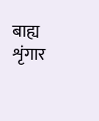बाह्य शृंगार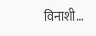विनाशी…